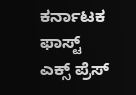ಕರ್ನಾಟಕ ಫಾಸ್ಟ್ ಎಕ್ಸ್ ಪ್ರೆಸ್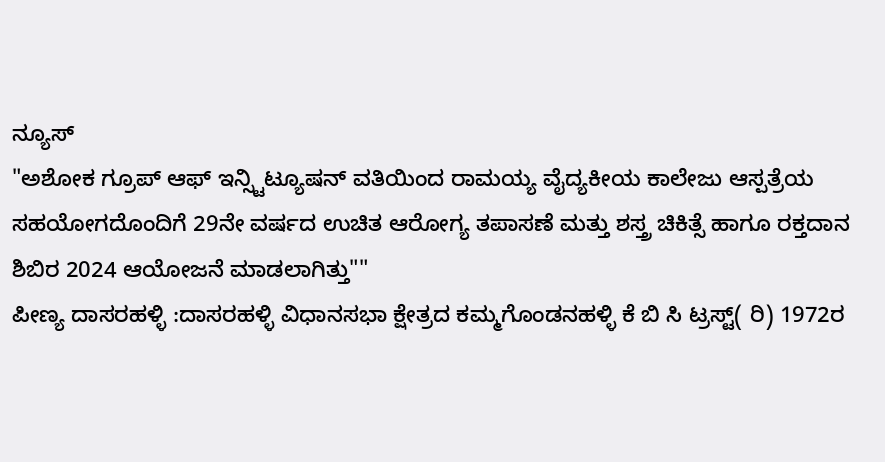ನ್ಯೂಸ್
"ಅಶೋಕ ಗ್ರೂಪ್ ಆಫ್ ಇನ್ಸ್ಟಿಟ್ಯೂಷನ್ ವತಿಯಿಂದ ರಾಮಯ್ಯ ವೈದ್ಯಕೀಯ ಕಾಲೇಜು ಆಸ್ಪತ್ರೆಯ ಸಹಯೋಗದೊಂದಿಗೆ 29ನೇ ವರ್ಷದ ಉಚಿತ ಆರೋಗ್ಯ ತಪಾಸಣೆ ಮತ್ತು ಶಸ್ತ್ರ ಚಿಕಿತ್ಸೆ ಹಾಗೂ ರಕ್ತದಾನ ಶಿಬಿರ 2024 ಆಯೋಜನೆ ಮಾಡಲಾಗಿತ್ತು""
ಪೀಣ್ಯ ದಾಸರಹಳ್ಳಿ :ದಾಸರಹಳ್ಳಿ ವಿಧಾನಸಭಾ ಕ್ಷೇತ್ರದ ಕಮ್ಮಗೊಂಡನಹಳ್ಳಿ ಕೆ ಬಿ ಸಿ ಟ್ರಸ್ಟ್( ರಿ) 1972ರ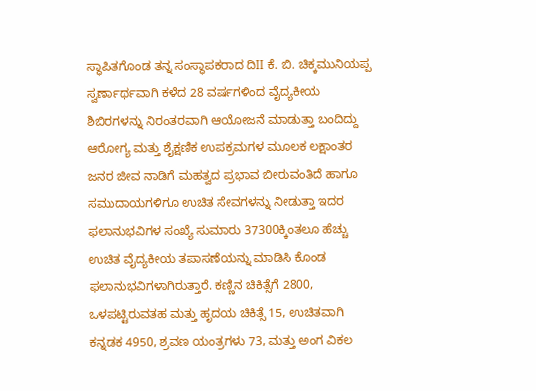ಸ್ಥಾಪಿತಗೊಂಡ ತನ್ನ ಸಂಸ್ಥಾಪಕರಾದ ದಿII ಕೆ. ಬಿ. ಚಿಕ್ಕಮುನಿಯಪ್ಪ ಸ್ವರ್ಣಾರ್ಥವಾಗಿ ಕಳೆದ 28 ವರ್ಷಗಳಿಂದ ವೈದ್ಯಕೀಯ ಶಿಬಿರಗಳನ್ನು ನಿರಂತರವಾಗಿ ಆಯೋಜನೆ ಮಾಡುತ್ತಾ ಬಂದಿದ್ದು ಆರೋಗ್ಯ ಮತ್ತು ಶೈಕ್ಷಣಿಕ ಉಪಕ್ರಮಗಳ ಮೂಲಕ ಲಕ್ಷಾಂತರ ಜನರ ಜೀವ ನಾಡಿಗೆ ಮಹತ್ವದ ಪ್ರಭಾವ ಬೀರುವಂತಿದೆ ಹಾಗೂ ಸಮುದಾಯಗಳಿಗೂ ಉಚಿತ ಸೇವಗಳನ್ನು ನೀಡುತ್ತಾ ಇದರ ಫಲಾನುಭವಿಗಳ ಸಂಖ್ಯೆ ಸುಮಾರು 37300ಕ್ಕಿಂತಲೂ ಹೆಚ್ಚು ಉಚಿತ ವೈದ್ಯಕೀಯ ತಪಾಸಣೆಯನ್ನು ಮಾಡಿಸಿ ಕೊಂಡ ಫಲಾನುಭವಿಗಳಾಗಿರುತ್ತಾರೆ. ಕಣ್ಣಿನ ಚಿಕಿತ್ಸೆಗೆ 2800, ಒಳಪಟ್ಟಿರುವತಹ ಮತ್ತು ಹೃದಯ ಚಿಕಿತ್ಸೆ 15, ಉಚಿತವಾಗಿ ಕನ್ನಡಕ 4950, ಶ್ರವಣ ಯಂತ್ರಗಳು 73, ಮತ್ತು ಅಂಗ ವಿಕಲ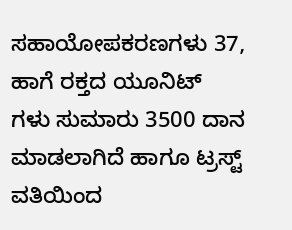ಸಹಾಯೋಪಕರಣಗಳು 37, ಹಾಗೆ ರಕ್ತದ ಯೂನಿಟ್ ಗಳು ಸುಮಾರು 3500 ದಾನ ಮಾಡಲಾಗಿದೆ ಹಾಗೂ ಟ್ರಸ್ಟ್ ವತಿಯಿಂದ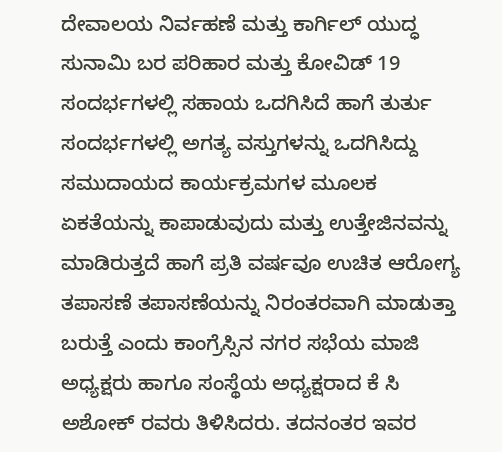ದೇವಾಲಯ ನಿರ್ವಹಣೆ ಮತ್ತು ಕಾರ್ಗಿಲ್ ಯುದ್ಧ ಸುನಾಮಿ ಬರ ಪರಿಹಾರ ಮತ್ತು ಕೋವಿಡ್ 19 ಸಂದರ್ಭಗಳಲ್ಲಿ ಸಹಾಯ ಒದಗಿಸಿದೆ ಹಾಗೆ ತುರ್ತು ಸಂದರ್ಭಗಳಲ್ಲಿ ಅಗತ್ಯ ವಸ್ತುಗಳನ್ನು ಒದಗಿಸಿದ್ದು ಸಮುದಾಯದ ಕಾರ್ಯಕ್ರಮಗಳ ಮೂಲಕ ಏಕತೆಯನ್ನು ಕಾಪಾಡುವುದು ಮತ್ತು ಉತ್ತೇಜಿನವನ್ನು ಮಾಡಿರುತ್ತದೆ ಹಾಗೆ ಪ್ರತಿ ವರ್ಷವೂ ಉಚಿತ ಆರೋಗ್ಯ ತಪಾಸಣೆ ತಪಾಸಣೆಯನ್ನು ನಿರಂತರವಾಗಿ ಮಾಡುತ್ತಾ ಬರುತ್ತೆ ಎಂದು ಕಾಂಗ್ರೆಸ್ಸಿನ ನಗರ ಸಭೆಯ ಮಾಜಿ ಅಧ್ಯಕ್ಷರು ಹಾಗೂ ಸಂಸ್ಥೆಯ ಅಧ್ಯಕ್ಷರಾದ ಕೆ ಸಿ ಅಶೋಕ್ ರವರು ತಿಳಿಸಿದರು. ತದನಂತರ ಇವರ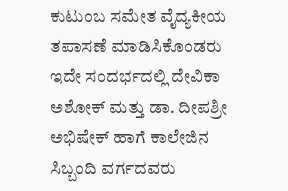ಕುಟುಂಬ ಸಮೇತ ವೈದ್ಯಕೀಯ ತಪಾಸಣೆ ಮಾಡಿಸಿಕೊಂಡರು
ಇದೇ ಸಂದರ್ಭದಲ್ಲಿ ದೇವಿಕಾ ಅಶೋಕ್ ಮತ್ತು ಡಾ. ದೀಪಶ್ರೀ ಅಭಿಷೇಕ್ ಹಾಗೆ ಕಾಲೇಜಿನ ಸಿಬ್ಬಂದಿ ವರ್ಗದವರು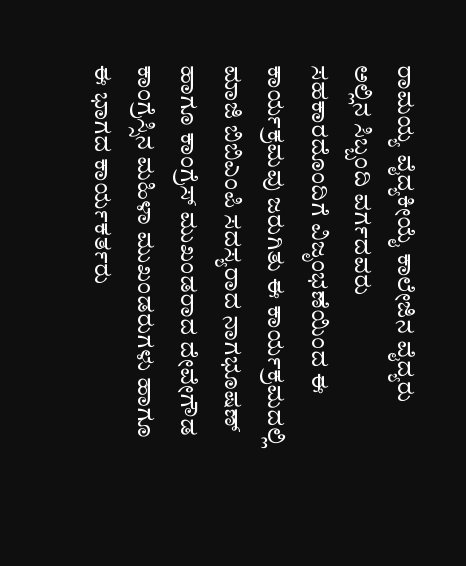ರಾಮಯ್ಯ ವೈದ್ಯಕೀಯೈ ಕಾಲೇಜಿನ ವೈದ್ಯರು ಅಲ್ಲಿನ ಸಿಬ್ಬಂದಿ ವರ್ಗದವರು ಸಹಕಾರದೊಂದಿಗೆ ವಿಜೃಂಭಣೆಯಿಂದ ಈ ಕಾರ್ಯಕ್ರಮವು ಜರುಗಿತು ಈ ಕಾರ್ಯಕ್ರಮದಲ್ಲಿ ಮಾಜಿ ಬಿಬಿಎಂಪಿ ಸದಸ್ಯರಾದ ನಾಗಭೂಷಣ್ ಹಾಗೂ ಕಾಂಗ್ರೆಸ್ ಮುಖಂಡರಾದ ದೇವೇಗೌಡ ಕಾಂಗ್ರೆಸ್ಸಿನ ಮಹಿಳಾ ಮುಖಂಡರುಗಳು ಹಾಗೂ ಈ ಭಾಗದ ಕಾರ್ಯಕರ್ತರು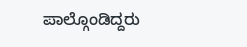ಪಾಲ್ಗೊಂಡಿದ್ದರು